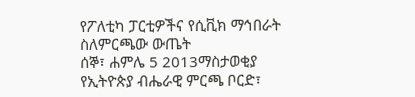የፖለቲካ ፓርቲዎችና የሲቪክ ማኅበራት ስለምርጫው ውጤት
ሰኞ፣ ሐምሌ 5 2013ማስታወቂያ
የኢትዮጵያ ብሔራዊ ምርጫ ቦርድ፣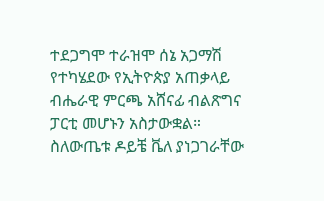ተደጋግሞ ተራዝሞ ሰኔ አጋማሽ የተካሄደው የኢትዮጵያ አጠቃላይ ብሔራዊ ምርጫ አሸናፊ ብልጽግና ፓርቲ መሆኑን አስታውቋል። ስለውጤቱ ዶይቼ ቬለ ያነጋገራቸው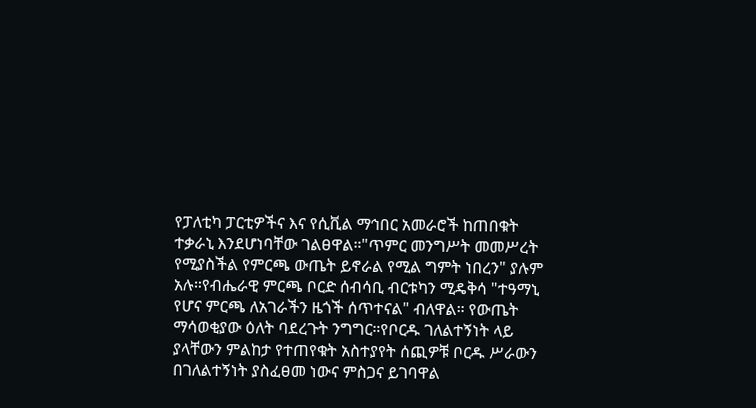የፓለቲካ ፓርቲዎችና እና የሲቪል ማኅበር አመራሮች ከጠበቁት ተቃራኒ እንደሆነባቸው ገልፀዋል።"ጥምር መንግሥት መመሥረት የሚያስችል የምርጫ ውጤት ይኖራል የሚል ግምት ነበረን" ያሉም አሉ።የብሔራዊ ምርጫ ቦርድ ሰብሳቢ ብርቱካን ሚዴቅሳ "ተዓማኒ የሆና ምርጫ ለአገራችን ዜጎች ሰጥተናል" ብለዋል። የውጤት ማሳወቂያው ዕለት ባደረጉት ንግግር።የቦርዱ ገለልተኝነት ላይ ያላቸውን ምልከታ የተጠየቁት አስተያየት ሰጪዎቹ ቦርዱ ሥራውን በገለልተኝነት ያስፈፀመ ነውና ምስጋና ይገባዋል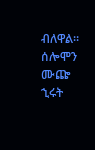ብለዋል።
ሰሎሞን ሙጬ
ኂሩት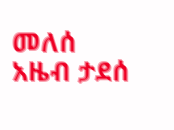መለሰ
አዜብ ታደሰ